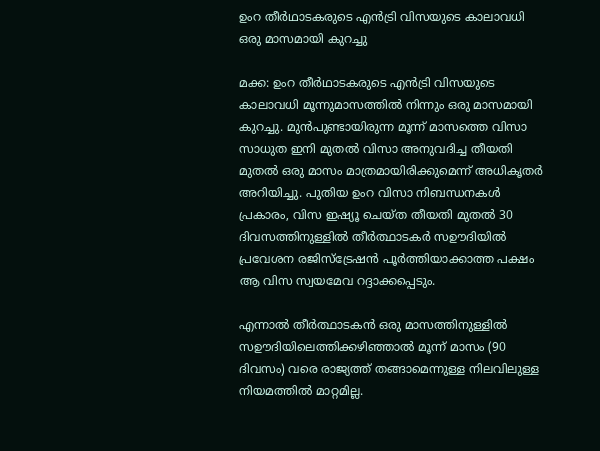ഉംറ തീര്‍ഥാടകരുടെ എന്‍ട്രി വിസയുടെ കാലാവധി ഒരു മാസമായി കുറച്ചു

മക്ക: ഉംറ തീര്‍ഥാടകരുടെ എന്‍ട്രി വിസയുടെ കാലാവധി മൂന്നുമാസത്തിൽ നിന്നും ഒരു മാസമായി കുറച്ചു. മുന്‍പുണ്ടായിരുന്ന മൂന്ന് മാസത്തെ വിസാ സാധുത ഇനി മുതല്‍ വിസാ അനുവദിച്ച തീയതി മുതല്‍ ഒരു മാസം മാത്രമായിരിക്കുമെന്ന് അധികൃതര്‍ അറിയിച്ചു. പുതിയ ഉംറ വിസാ നിബന്ധനകള്‍ പ്രകാരം, വിസ ഇഷ്യൂ ചെയ്ത തീയതി മുതല്‍ 30 ദിവസത്തിനുള്ളില്‍ തീര്‍ത്ഥാടകര്‍ സഊദിയില്‍ പ്രവേശന രജിസ്‌ട്രേഷന്‍ പൂര്‍ത്തിയാക്കാത്ത പക്ഷം ആ വിസ സ്വയമേവ റദ്ദാക്കപ്പെടും.

എന്നാല്‍ തീര്‍ത്ഥാടകന്‍ ഒരു മാസത്തിനുള്ളിൽ സഊദിയിലെത്തിക്കഴിഞ്ഞാല്‍ മൂന്ന് മാസം (90 ദിവസം) വരെ രാജ്യത്ത് തങ്ങാമെന്നുള്ള നിലവിലുള്ള നിയമത്തില്‍ മാറ്റമില്ല.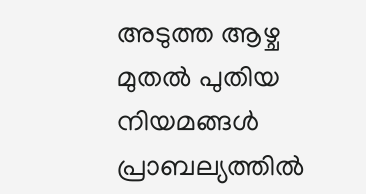അടുത്ത ആഴ്ച മുതല്‍ പുതിയ നിയമങ്ങള്‍ പ്രാബല്യത്തില്‍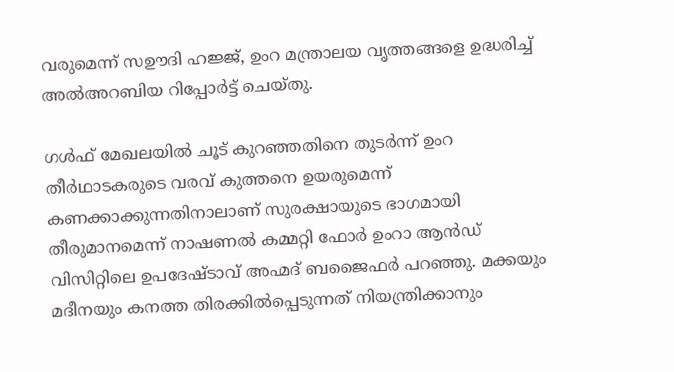വരുമെന്ന് സഊദി ഹജ്ജ്, ഉംറ മന്ത്രാലയ വൃത്തങ്ങളെ ഉദ്ധരിച്ച് അല്‍അറബിയ റിപ്പോര്‍ട്ട് ചെയ്തു.

ഗള്‍ഫ് മേഖലയില്‍ ചൂട് കുറഞ്ഞതിനെ തുടര്‍ന്ന് ഉംറ തീര്‍ഥാടകരുടെ വരവ് കുത്തനെ ഉയരുമെന്ന് കണക്കാക്കുന്നതിനാലാണ് സുരക്ഷായുടെ ഭാഗമായി തീരുമാനമെന്ന് നാഷണല്‍ കമ്മറ്റി ഫോര്‍ ഉംറാ ആന്‍ഡ് വിസിറ്റിലെ ഉപദേഷ്ടാവ് അഹ്മദ് ബജൈഫര്‍ പറഞ്ഞു. മക്കയും മദീനയും കനത്ത തിരക്കില്‍പ്പെടുന്നത് നിയന്ത്രിക്കാനും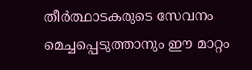തീര്‍ത്ഥാടകരുടെ സേവനം മെച്ചപ്പെടുത്താനും ഈ മാറ്റം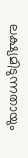ലക്ഷ്യമിടുന്നതായും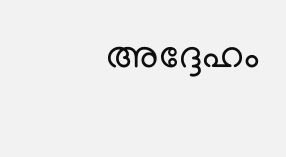അദ്ദേഹം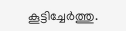കൂട്ടിച്ചേര്‍ത്തു.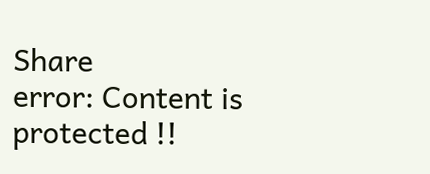Share
error: Content is protected !!